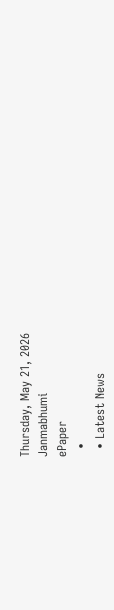Thursday, May 21, 2026
Janmabhumi
ePaper
  •
  • Latest News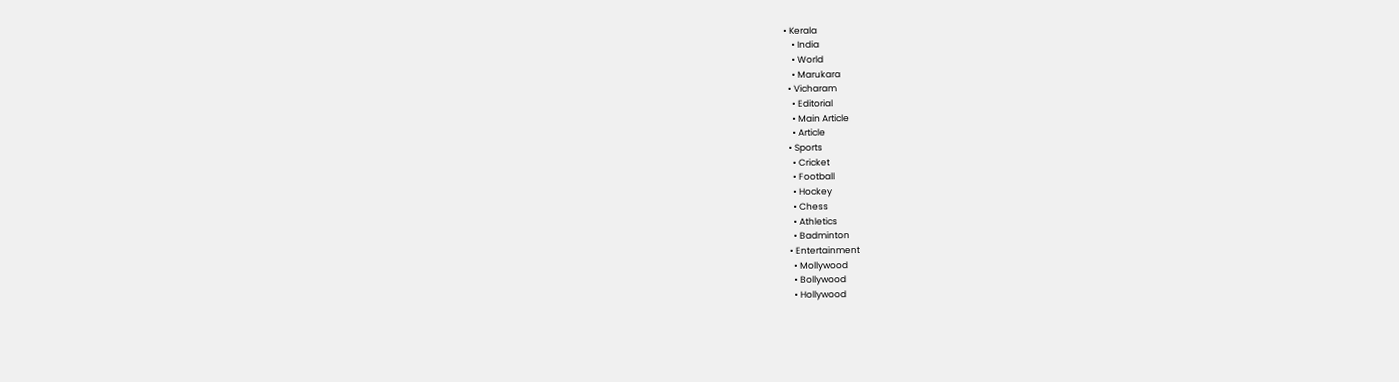• Kerala
    • India
    • World
    • Marukara
  • Vicharam
    • Editorial
    • Main Article
    • Article
  • Sports
    • Cricket
    • Football
    • Hockey
    • Chess
    • Athletics
    • Badminton
  • Entertainment
    • Mollywood
    • Bollywood
    • Hollywood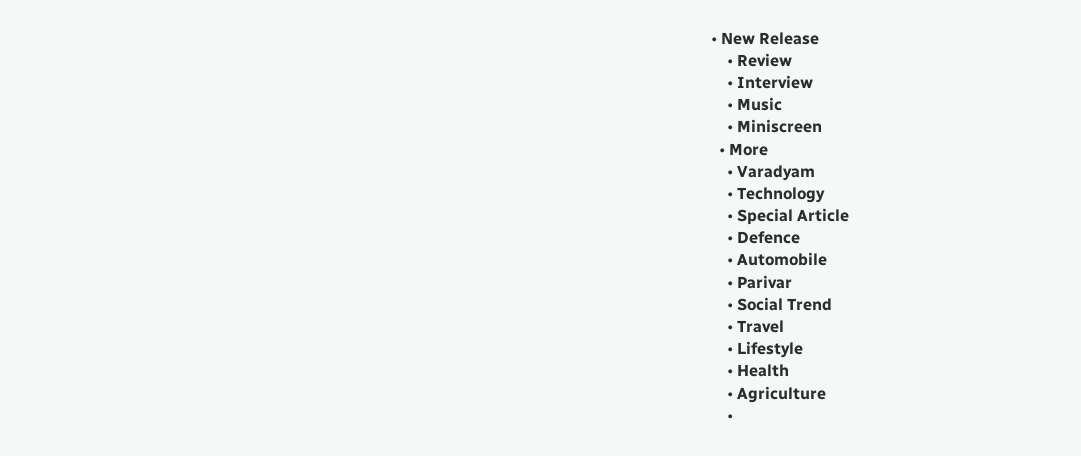• New Release
    • Review
    • Interview
    • Music
    • Miniscreen
  • More
    • Varadyam
    • Technology
    • Special Article
    • Defence
    • Automobile
    • Parivar
    • Social Trend
    • Travel
    • Lifestyle
    • Health
    • Agriculture
    •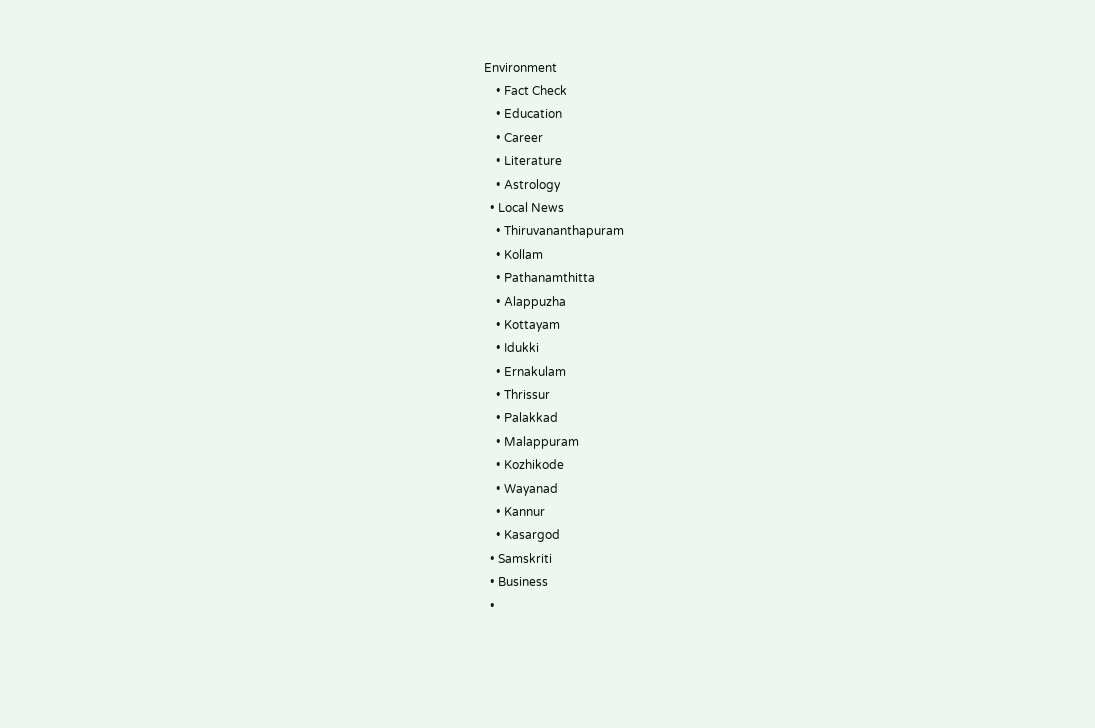Environment
    • Fact Check
    • Education
    • Career
    • Literature
    • Astrology
  • Local News
    • Thiruvananthapuram
    • Kollam
    • Pathanamthitta
    • Alappuzha
    • Kottayam
    • Idukki
    • Ernakulam
    • Thrissur
    • Palakkad
    • Malappuram
    • Kozhikode
    • Wayanad
    • Kannur
    • Kasargod
  • Samskriti
  • Business
  •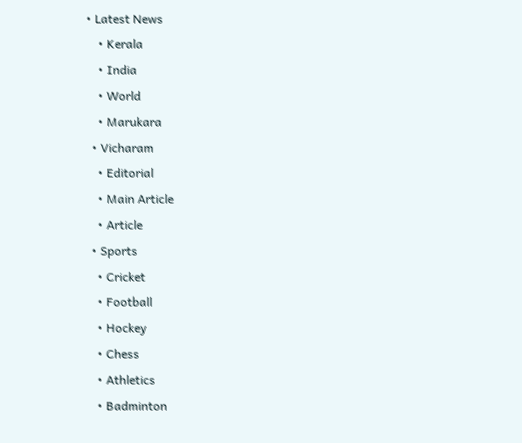• Latest News
    • Kerala
    • India
    • World
    • Marukara
  • Vicharam
    • Editorial
    • Main Article
    • Article
  • Sports
    • Cricket
    • Football
    • Hockey
    • Chess
    • Athletics
    • Badminton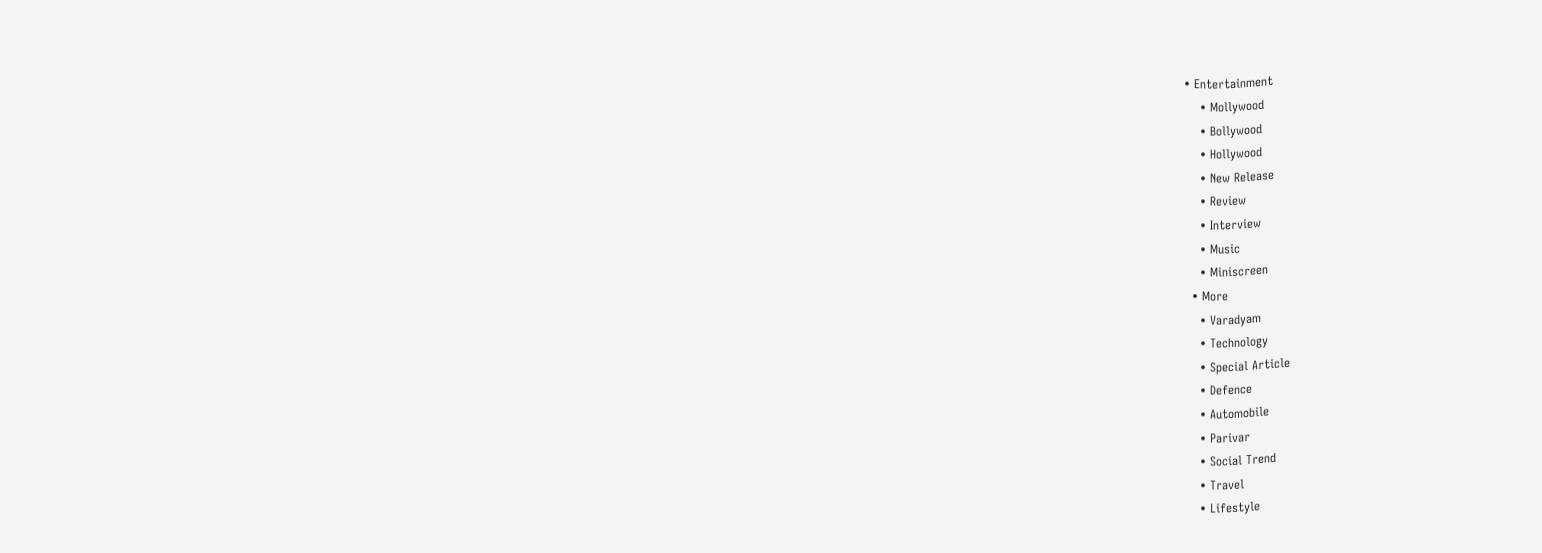• Entertainment
    • Mollywood
    • Bollywood
    • Hollywood
    • New Release
    • Review
    • Interview
    • Music
    • Miniscreen
  • More
    • Varadyam
    • Technology
    • Special Article
    • Defence
    • Automobile
    • Parivar
    • Social Trend
    • Travel
    • Lifestyle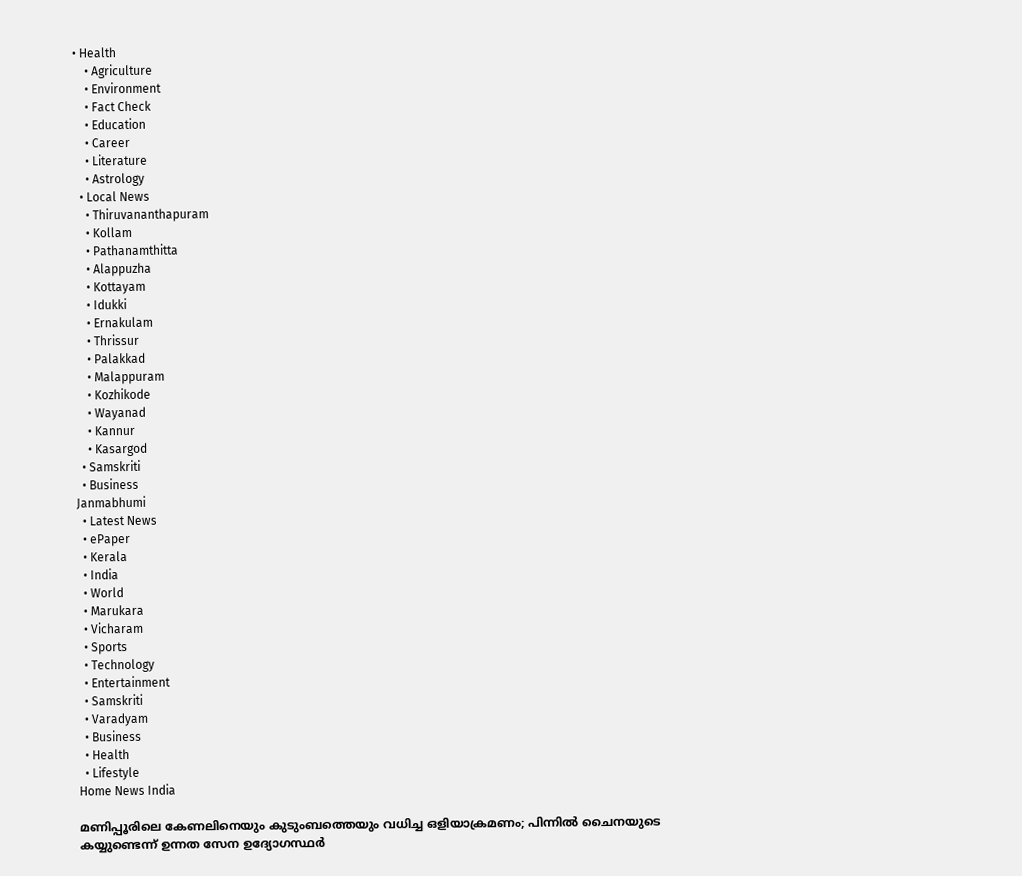• Health
    • Agriculture
    • Environment
    • Fact Check
    • Education
    • Career
    • Literature
    • Astrology
  • Local News
    • Thiruvananthapuram
    • Kollam
    • Pathanamthitta
    • Alappuzha
    • Kottayam
    • Idukki
    • Ernakulam
    • Thrissur
    • Palakkad
    • Malappuram
    • Kozhikode
    • Wayanad
    • Kannur
    • Kasargod
  • Samskriti
  • Business
Janmabhumi
  • Latest News
  • ePaper
  • Kerala
  • India
  • World
  • Marukara
  • Vicharam
  • Sports
  • Technology
  • Entertainment
  • Samskriti
  • Varadyam
  • Business
  • Health
  • Lifestyle
Home News India

മണിപ്പൂരിലെ കേണലിനെയും കുടുംബത്തെയും വധിച്ച ഒളിയാക്രമണം; പിന്നില്‍ ചൈനയുടെ കയ്യുണ്ടെന്ന് ഉന്നത സേന ഉദ്യോഗസ്ഥര്‍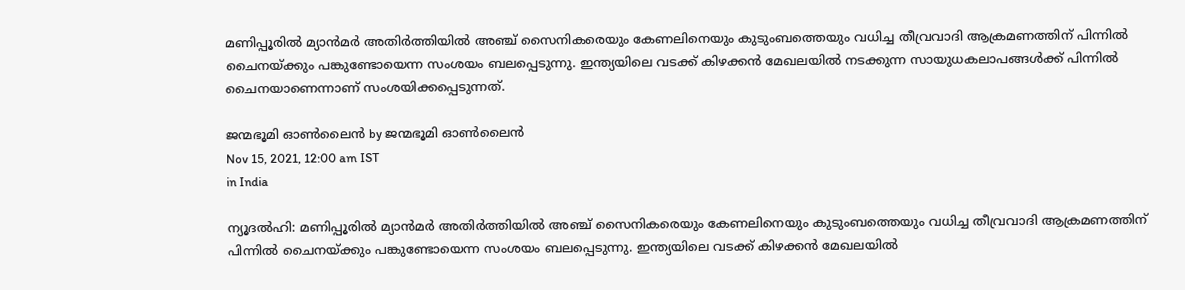മണിപ്പൂരില്‍ മ്യാന്‍മര്‍ അതിര്‍ത്തിയില്‍ അഞ്ച് സൈനികരെയും കേണലിനെയും കുടുംബത്തെയും വധിച്ച തീവ്രവാദി ആക്രമണത്തിന് പിന്നില്‍ ചൈനയ്‌ക്കും പങ്കുണ്ടോയെന്ന സംശയം ബലപ്പെടുന്നു. ഇന്ത്യയിലെ വടക്ക് കിഴക്കന്‍ മേഖലയില്‍ നടക്കുന്ന സായുധകലാപങ്ങള്‍ക്ക് പിന്നില്‍ ചൈനയാണെന്നാണ് സംശയിക്കപ്പെടുന്നത്.

ജന്മഭൂമി ഓണ്‍ലൈന്‍ by ജന്മഭൂമി ഓണ്‍ലൈന്‍
Nov 15, 2021, 12:00 am IST
in India

ന്യൂദല്‍ഹി: മണിപ്പൂരില്‍ മ്യാന്‍മര്‍ അതിര്‍ത്തിയില്‍ അഞ്ച് സൈനികരെയും കേണലിനെയും കുടുംബത്തെയും വധിച്ച തീവ്രവാദി ആക്രമണത്തിന് പിന്നില്‍ ചൈനയ്‌ക്കും പങ്കുണ്ടോയെന്ന സംശയം ബലപ്പെടുന്നു. ഇന്ത്യയിലെ വടക്ക് കിഴക്കന്‍ മേഖലയില്‍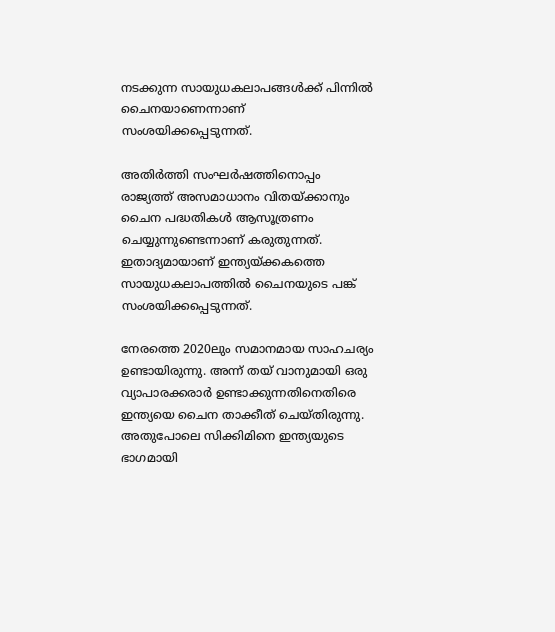നടക്കുന്ന സായുധകലാപങ്ങള്‍ക്ക് പിന്നില്‍ ചൈനയാണെന്നാണ് സംശയിക്കപ്പെടുന്നത്.

അതിര്‍ത്തി സംഘര്‍ഷത്തിനൊപ്പം രാജ്യത്ത് അസമാധാനം വിതയ്‌ക്കാനും ചൈന പദ്ധതികള്‍ ആസൂത്രണം ചെയ്യുന്നുണ്ടെന്നാണ് കരുതുന്നത്. ഇതാദ്യമായാണ് ഇന്ത്യയ്‌ക്കകത്തെ സായുധകലാപത്തില്‍ ചൈനയുടെ പങ്ക് സംശയിക്കപ്പെടുന്നത്.

നേരത്തെ 2020ലും സമാനമായ സാഹചര്യം ഉണ്ടായിരുന്നു. അന്ന് തയ് വാനുമായി ഒരു വ്യാപാരക്കരാര്‍ ഉണ്ടാക്കുന്നതിനെതിരെ ഇന്ത്യയെ ചൈന താക്കീത് ചെയ്തിരുന്നു. അതുപോലെ സിക്കിമിനെ ഇന്ത്യയുടെ ഭാഗമായി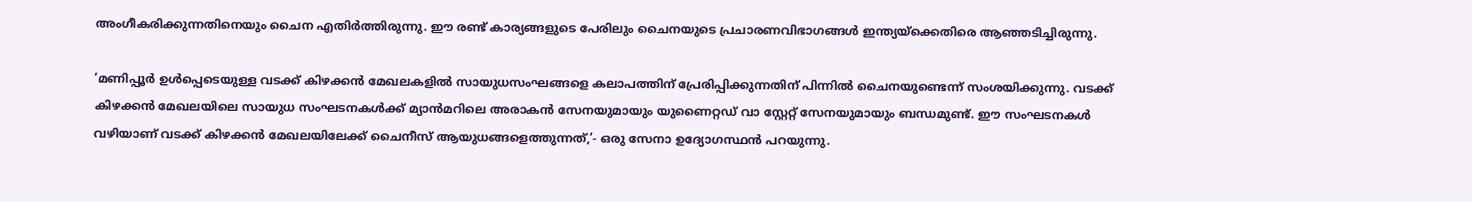അംഗീകരിക്കുന്നതിനെയും ചൈന എതിര്‍ത്തിരുന്നു. ഈ രണ്ട് കാര്യങ്ങളുടെ പേരിലും ചൈനയുടെ പ്രചാരണവിഭാഗങ്ങള്‍ ഇന്ത്യയ്‌ക്കെതിരെ ആഞ്ഞടിച്ചിരുന്നു.

‘മണിപ്പൂര്‍ ഉള്‍പ്പെടെയുള്ള വടക്ക് കിഴക്കന്‍ മേഖലകളില്‍ സായുധസംഘങ്ങളെ കലാപത്തിന് പ്രേരിപ്പിക്കുന്നതിന് പിന്നില്‍ ചൈനയുണ്ടെന്ന് സംശയിക്കുന്നു. വടക്ക് കിഴക്കന്‍ മേഖലയിലെ സായുധ സംഘടനകള്‍ക്ക് മ്യാന്‍മറിലെ അരാകന്‍ സേനയുമായും യുണൈറ്റഡ് വാ സ്റ്റേറ്റ് സേനയുമായും ബന്ധമുണ്ട്. ഈ സംഘടനകള്‍ വഴിയാണ് വടക്ക് കിഴക്കന്‍ മേഖലയിലേക്ക് ചൈനീസ് ആയുധങ്ങളെത്തുന്നത്,’- ഒരു സേനാ ഉദ്യോഗസ്ഥന്‍ പറയുന്നു.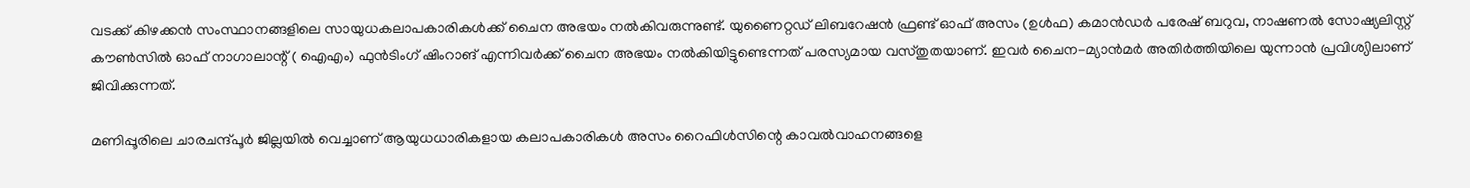വടക്ക് കിഴക്കന്‍ സംസ്ഥാനങ്ങളിലെ സായുധകലാപകാരികള്‍ക്ക് ചൈന അഭയം നല്‍കിവരുന്നുണ്ട്. യുണൈറ്റഡ് ലിബറേഷന്‍ ഫ്രണ്ട് ഓഫ് അസം (ഉള്‍ഫ) കമാന്‍ഡര്‍ പരേഷ് ബറുവ, നാഷണല്‍ സോഷ്യലിസ്റ്റ് കൗണ്‍സില്‍ ഓഫ് നാഗാലാന്റ് ( ഐഎം) ഫുന്‍ടിംഗ് ഷിംറാങ് എന്നിവര്‍ക്ക് ചൈന അഭയം നല്‍കിയിട്ടുണ്ടെന്നത് പരസ്യമായ വസ്തുതയാണ്. ഇവര്‍ ചൈന-മ്യാന്‍മര്‍ അതിര്‍ത്തിയിലെ യുന്നാന്‍ പ്രവിശ്യിലാണ് ജിവിക്കുന്നത്.

മണിപ്പൂരിലെ ചാരചന്ദ്പൂര്‍ ജില്ലയില്‍ വെച്ചാണ് ആയുധധാരികളായ കലാപകാരികള്‍ അസം റൈഫിള്‍സിന്റെ കാവല്‍വാഹനങ്ങളെ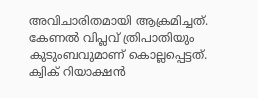അവിചാരിതമായി ആക്രമിച്ചത്. കേണല്‍ വിപ്ലവ് ത്രിപാതിയും കുടുംബവുമാണ് കൊല്ലപ്പെട്ടത്. ക്വിക് റിയാക്ഷന്‍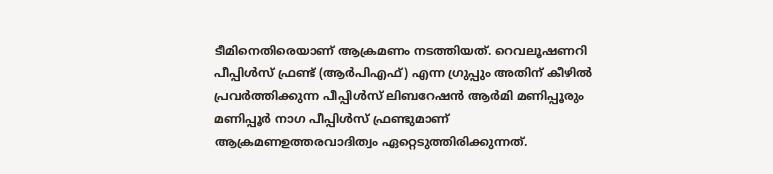ടീമിനെതിരെയാണ് ആക്രമണം നടത്തിയത്. റെവലൂഷണറി പീപ്പിള്‍സ് ഫ്രണ്ട് (ആര്‍പിഎഫ്) എന്ന ഗ്രുപ്പും അതിന് കീഴില്‍ പ്രവര്‍ത്തിക്കുന്ന പീപ്പിള്‍സ് ലിബറേഷന്‍ ആര്‍മി മണിപ്പൂരും മണിപ്പൂര്‍ നാഗ പീപ്പിള്‍സ് ഫ്രണ്ടുമാണ് ആക്രമണഉത്തരവാദിത്വം ഏറ്റെടുത്തിരിക്കുന്നത്.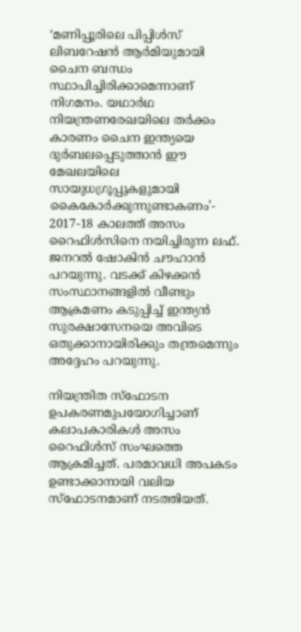‘മണിപ്പൂരിലെ പിപ്പിള്‍സ് ലിബറേഷന്‍ ആര്‍മിയുമായി ചൈന ബന്ധം സ്ഥാപിച്ചിരിക്കാമെന്നാണ് നിഗമനം. യഥാര്‍ഥ നിയന്ത്രണരേഖയിലെ തര്‍ക്കം കാരണം ചൈന ഇന്ത്യയെ ദുര്‍ബലപ്പെടുത്താന്‍ ഈ മേഖലയിലെ സായുധഗ്രൂപ്പുകളുമായി കൈകോര്‍ക്കുന്നുണ്ടാകണം’- 2017-18 കാലത്ത് അസം റൈഫിള്‍സിനെ നയിച്ചിരുന്ന ലഫ്. ജനറല്‍ ഷോകിന്‍ ചൗഹാന്‍ പറയുന്നു. വടക്ക് കിഴക്കന്‍ സംസ്ഥാനങ്ങളില്‍ വീണ്ടും ആക്രമണം കടുപ്പിച്ച് ഇന്ത്യന്‍ സുരക്ഷാസേനയെ അവിടെ ഒതുക്കാനായിരിക്കും തന്ത്രമെന്നും അദ്ദേഹം പറയുന്നു.

നിയന്ത്രിത സ്‌ഫോടന ഉപകരണമുപയോഗിച്ചാണ് കലാപകാരികള്‍ അസം റൈഫിള്‍സ് സംഘത്തെ ആക്രമിച്ചത്. പരമാവധി അപകടം ഉണ്ടാക്കാനായി വലിയ സ്‌ഫോടനമാണ് നടത്തിയത്.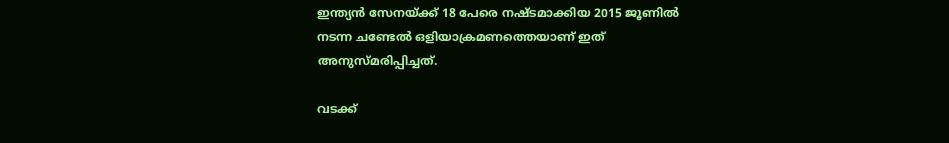ഇന്ത്യന്‍ സേനയ്‌ക്ക് 18 പേരെ നഷ്ടമാക്കിയ 2015 ജൂണില്‍ നടന്ന ചണ്ടേല്‍ ഒളിയാക്രമണത്തെയാണ് ഇത് അനുസ്മരിപ്പിച്ചത്.

വടക്ക്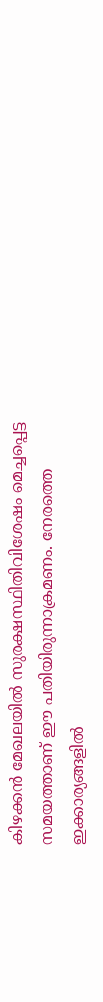കിഴക്കന്‍ മേഖലയില്‍ സുരക്ഷസ്ഥിതിവിശേഷം മെച്ചപ്പെട്ട സമയത്താണ് ഈ പതിയിരുന്നാക്രമണം. നേരത്തെ ഇക്കാര്യങ്ങളില്‍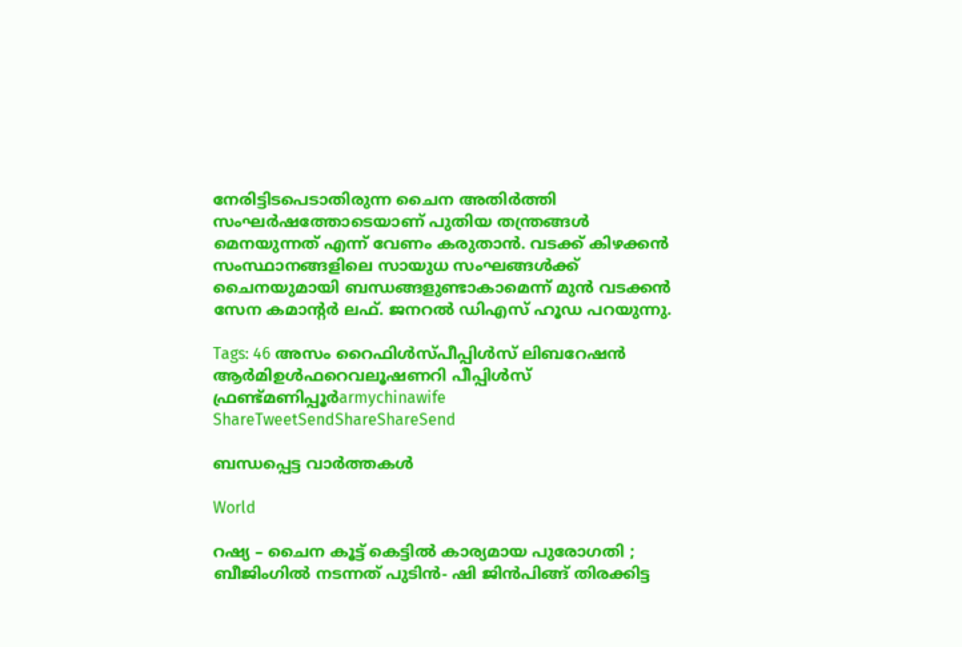നേരിട്ടിടപെടാതിരുന്ന ചൈന അതിര്‍ത്തി സംഘര്‍ഷത്തോടെയാണ് പുതിയ തന്ത്രങ്ങള്‍ മെനയുന്നത് എന്ന് വേണം കരുതാന്‍. വടക്ക് കിഴക്കന്‍ സംസ്ഥാനങ്ങളിലെ സായുധ സംഘങ്ങള്‍ക്ക് ചൈനയുമായി ബന്ധങ്ങളുണ്ടാകാമെന്ന് മുന്‍ വടക്കന്‍ സേന കമാന്റര്‍ ലഫ്. ജനറല്‍ ഡിഎസ് ഹൂഡ പറയുന്നു.

Tags: 46 അസം റൈഫിള്‍സ്പീപ്പിള്‍സ് ലിബറേഷന്‍ ആര്‍മിഉള്‍ഫറെവലൂഷണറി പീപ്പിള്‍സ് ഫ്രണ്ട്മണിപ്പൂര്‍armychinawife
ShareTweetSendShareShareSend

ബന്ധപ്പെട്ട വാര്‍ത്തകള്‍

World

റഷ്യ – ചൈന കൂട്ട് കെട്ടിൽ കാര്യമായ പുരോഗതി ; ബീജിംഗിൽ നടന്നത് പുടിൻ- ഷി ജിൻപിങ്ങ് തിരക്കിട്ട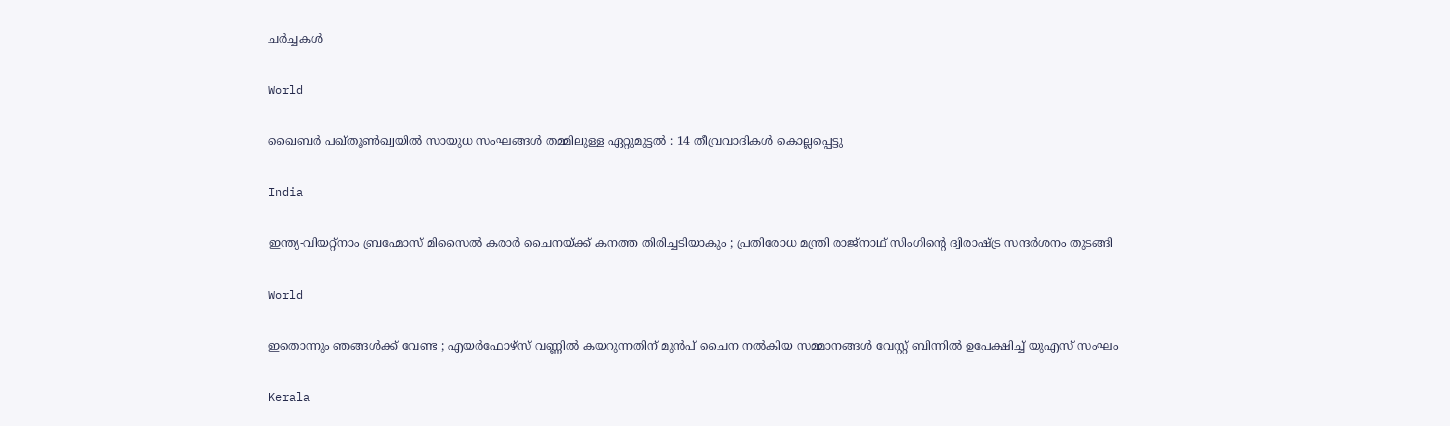ചർച്ചകൾ

World

ഖൈബർ പഖ്തൂൺഖ്വയിൽ സായുധ സംഘങ്ങൾ തമ്മിലുള്ള ഏറ്റുമുട്ടൽ : 14 തീവ്രവാദികൾ കൊല്ലപ്പെട്ടു

India

ഇന്ത്യ-വിയറ്റ്നാം ബ്രഹ്മോസ് മിസൈൽ കരാർ ചൈനയ്‌ക്ക് കനത്ത തിരിച്ചടിയാകും ; പ്രതിരോധ മന്ത്രി രാജ്‌നാഥ് സിംഗിന്റെ ദ്വിരാഷ്‌ട്ര സന്ദർശനം തുടങ്ങി

World

ഇതൊന്നും ഞങ്ങൾക്ക് വേണ്ട ; എയർഫോഴ്‌സ് വണ്ണിൽ കയറുന്നതിന് മുൻപ് ചൈന നൽകിയ സമ്മാനങ്ങൾ വേസ്റ്റ് ബിന്നിൽ ഉപേക്ഷിച്ച് യുഎസ് സംഘം

Kerala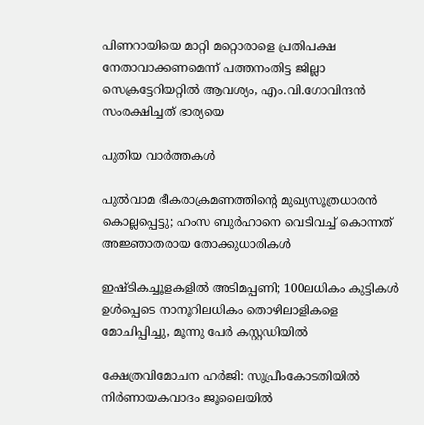പിണറായിയെ മാറ്റി മറ്റൊരാളെ പ്രതിപക്ഷ നേതാവാക്കണമെന്ന് പത്തനംതിട്ട ജില്ലാ സെക്രട്ടേറിയറ്റില്‍ ആവശ്യം, എം.വി.ഗോവിന്ദന്‍ സംരക്ഷിച്ചത് ഭാര്യയെ

പുതിയ വാര്‍ത്തകള്‍

പുൽവാമ ഭീകരാക്രമണത്തിന്റെ മുഖ്യസൂത്രധാരൻ കൊല്ലപ്പെട്ടു; ഹംസ ബുർഹാനെ വെടിവച്ച് കൊന്നത് അജ്ഞാതരായ തോക്കുധാരികൾ

ഇഷ്‌ടികച്ചൂളകളിൽ അടിമപ്പണി; 100ലധികം കുട്ടികൾ ഉൾപ്പെടെ നാനൂറിലധികം തൊഴിലാളികളെ മോചിപ്പിച്ചു, മൂന്നു പേർ കസ്റ്റഡിയിൽ

ക്ഷേത്രവിമോചന ഹര്‍ജി: സുപ്രീംകോടതിയില്‍ നിര്‍ണായകവാദം ജൂലൈയില്‍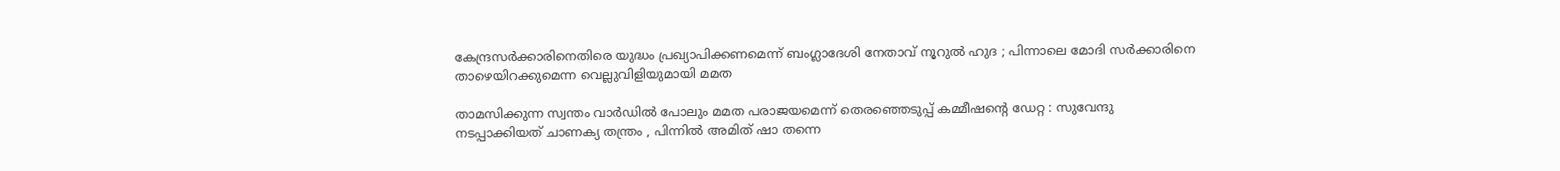കേന്ദ്രസർക്കാരിനെതിരെ യുദ്ധം പ്രഖ്യാപിക്കണമെന്ന് ബംഗ്ലാദേശി നേതാവ് നൂറുൽ ഹുദ ; പിന്നാലെ മോദി സർക്കാരിനെ താഴെയിറക്കുമെന്ന വെല്ലുവിളിയുമായി മമത

താമസിക്കുന്ന സ്വന്തം വാർഡിൽ പോലും മമത പരാജയമെന്ന് തെരഞ്ഞെടുപ്പ് കമ്മീഷന്റെ ഡേറ്റ : സുവേന്ദു നടപ്പാക്കിയത് ചാണക്യ തന്ത്രം , പിന്നിൽ അമിത് ഷാ തന്നെ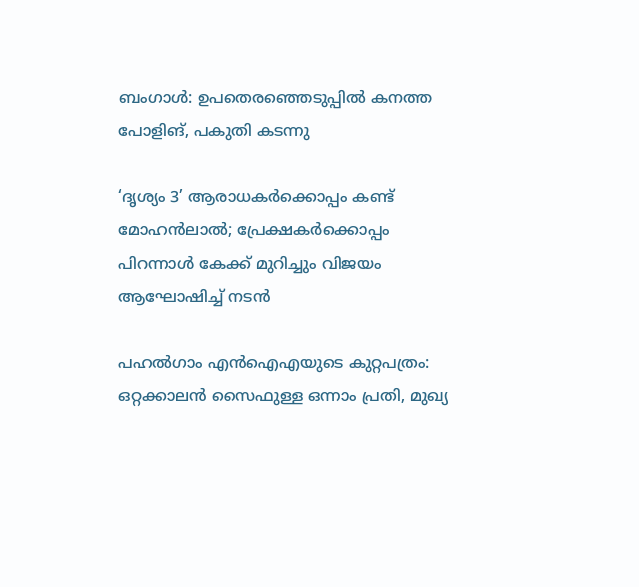ബംഗാൾ: ഉപതെരഞ്ഞെടുപ്പിൽ കനത്ത പോളിങ്, പകുതി കടന്നു

‘ദൃശ്യം 3’ ആരാധകർക്കൊപ്പം കണ്ട് മോഹൻലാൽ; പ്രേക്ഷകർക്കൊപ്പം പിറന്നാൾ കേക്ക് മുറിച്ചും വിജയം ആഘോഷിച്ച് നടൻ

പഹൽഗാം എൻഐഎയുടെ കുറ്റപത്രം: ഒറ്റക്കാലൻ സൈഫുള്ള ഒന്നാം പ്രതി, മുഖ്യ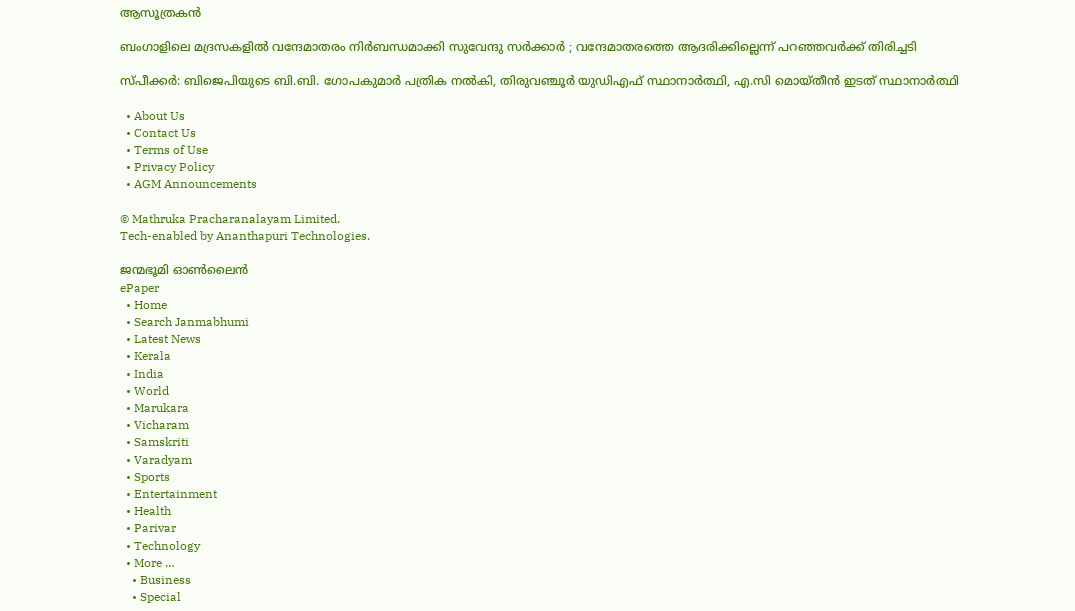ആസൂത്രകൻ

ബംഗാളിലെ മദ്രസകളിൽ വന്ദേമാതരം നിർബന്ധമാക്കി സുവേന്ദു സർക്കാർ ; വന്ദേമാതരത്തെ ആദരിക്കില്ലെന്ന് പറഞ്ഞവർക്ക് തിരിച്ചടി

സ്പീക്കർ: ബിജെപിയുടെ ബി.ബി. ഗോപകുമാർ പത്രിക നൽകി, തിരുവഞ്ചൂർ യുഡിഎഫ് സ്ഥാനാർത്ഥി, എ.സി മൊയ്തീൻ ഇടത് സ്ഥാനാർത്ഥി

  • About Us
  • Contact Us
  • Terms of Use
  • Privacy Policy
  • AGM Announcements

© Mathruka Pracharanalayam Limited.
Tech-enabled by Ananthapuri Technologies.

ജന്മഭൂമി ഓണ്‍ലൈന്‍
ePaper
  • Home
  • Search Janmabhumi
  • Latest News
  • Kerala
  • India
  • World
  • Marukara
  • Vicharam
  • Samskriti
  • Varadyam
  • Sports
  • Entertainment
  • Health
  • Parivar
  • Technology
  • More …
    • Business
    • Special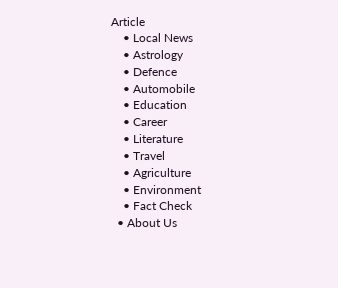Article
    • Local News
    • Astrology
    • Defence
    • Automobile
    • Education
    • Career
    • Literature
    • Travel
    • Agriculture
    • Environment
    • Fact Check
  • About Us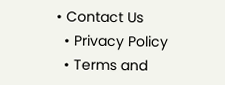• Contact Us
  • Privacy Policy
  • Terms and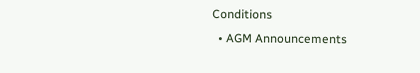Conditions
  • AGM Announcements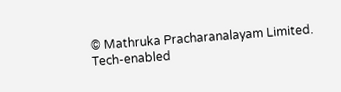© Mathruka Pracharanalayam Limited.
Tech-enabled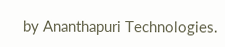by Ananthapuri Technologies.